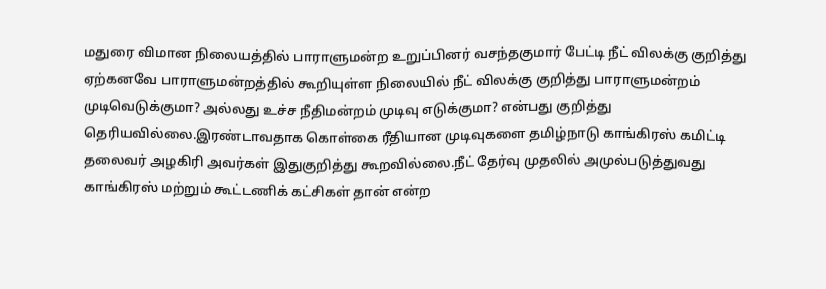மதுரை விமான நிலையத்தில் பாராளுமன்ற உறுப்பினர் வசந்தகுமார் பேட்டி நீட் விலக்கு குறித்து ஏற்கனவே பாராளுமன்றத்தில் கூறியுள்ள நிலையில் நீட் விலக்கு குறித்து பாராளுமன்றம் முடிவெடுக்குமா? அல்லது உச்ச நீதிமன்றம் முடிவு எடுக்குமா? என்பது குறித்து தெரியவில்லை.இரண்டாவதாக கொள்கை ரீதியான முடிவுகளை தமிழ்நாடு காங்கிரஸ் கமிட்டி தலைவர் அழகிரி அவர்கள் இதுகுறித்து கூறவில்லை.நீட் தேர்வு முதலில் அமுல்படுத்துவது காங்கிரஸ் மற்றும் கூட்டணிக் கட்சிகள் தான் என்ற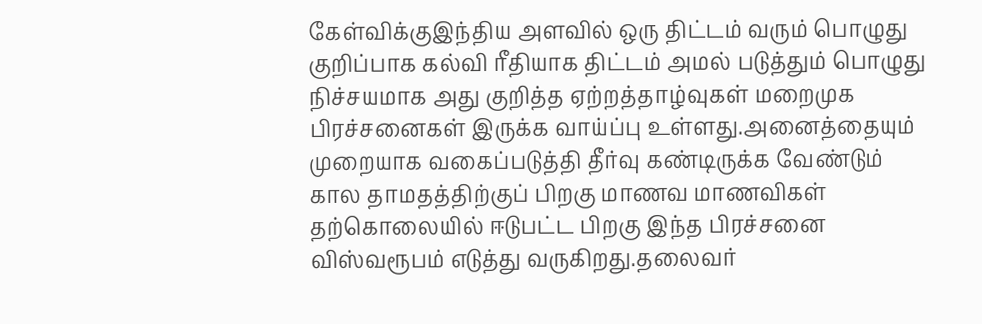கேள்விக்குஇந்திய அளவில் ஒரு திட்டம் வரும் பொழுது குறிப்பாக கல்வி ரீதியாக திட்டம் அமல் படுத்தும் பொழுது நிச்சயமாக அது குறித்த ஏற்றத்தாழ்வுகள் மறைமுக பிரச்சனைகள் இருக்க வாய்ப்பு உள்ளது.அனைத்தையும் முறையாக வகைப்படுத்தி தீர்வு கண்டிருக்க வேண்டும் கால தாமதத்திற்குப் பிறகு மாணவ மாணவிகள் தற்கொலையில் ஈடுபட்ட பிறகு இந்த பிரச்சனை விஸ்வரூபம் எடுத்து வருகிறது.தலைவர்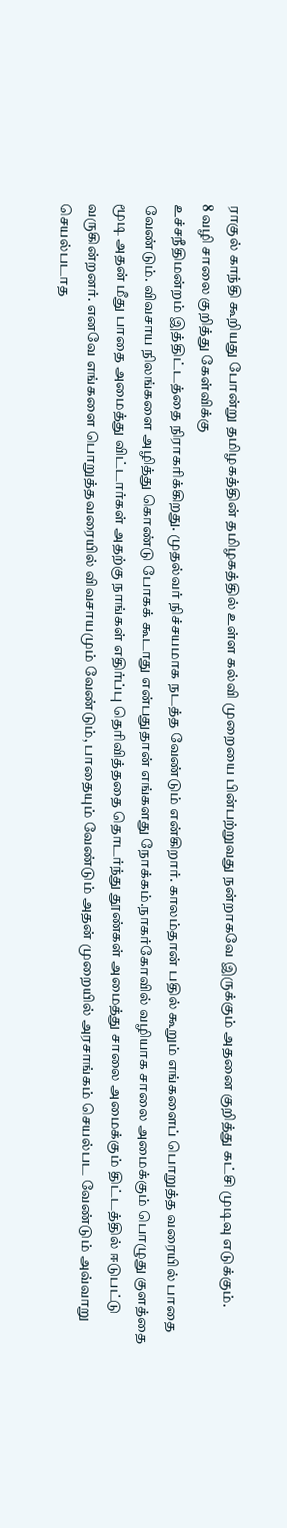ராகுல் காந்தி கூறியது போன்று தமிழகத்தின் தமிழகத்தில் உள்ள கல்வி முறையை பின்பற்றுவது நன்றாகவே இருக்கும் அதனை குறித்து கட்சி முடிவு எடுக்கும்.
8 வழி சாலை குறித்து கேள்விக்கு
உச்சநீதிமன்றம் இத்திட்டத்தை நிராகரிக்கிறது. முதல்வர் நிச்சயமாக நடத்த வேண்டும் என்கிறார். காலம்தான் பதில் கூறும் எங்களைப் பொறுத்த வரையில் பாதை வேண்டும். விவசாய நிலங்களை அழித்து கொண்டு போகக் கூடாது என்பதுதான் எங்களது நோக்கம்.நாகர்கோவில் வழியாக சாலை அமைக்கும் பொழுது குளத்தை மூடி அதன் மீது பாதை அமைத்து விட்டார்கள் அதற்கு நாங்கள் எதிர்ப்பு தெரிவித்ததை தொடர்ந்து தூண்கள் அமைத்து சாலை அமைக்கும் திட்டத்தில் ஈடுபட்டு வருகின்றனர். எனவே எங்களை பொறுத்தவரையில் விவசாயமும் வேண்டும், பாதையும் வேண்டும் அதன் முறையில் அரசாங்கம் செயல்பட வேண்டும் அவ்வாறு செயல்படாத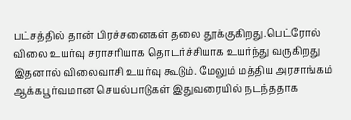பட்சத்தில் தான் பிரச்சனைகள் தலை தூக்குகிறது.பெட்ரோல் விலை உயர்வு சராசரியாக தொடர்ச்சியாக உயர்ந்து வருகிறது இதனால் விலைவாசி உயர்வு கூடும். மேலும் மத்திய அரசாங்கம் ஆக்கபூர்வமான செயல்பாடுகள் இதுவரையில் நடந்ததாக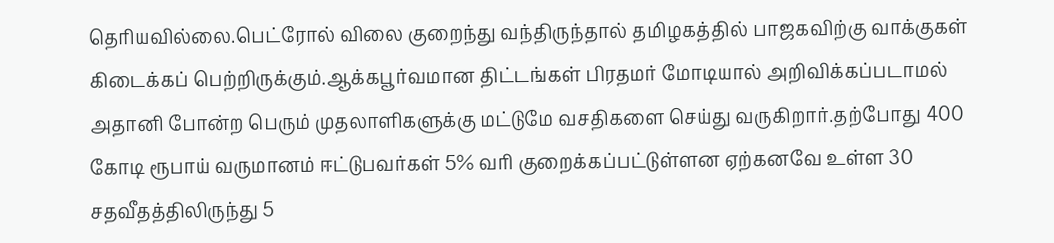தெரியவில்லை.பெட்ரோல் விலை குறைந்து வந்திருந்தால் தமிழகத்தில் பாஜகவிற்கு வாக்குகள் கிடைக்கப் பெற்றிருக்கும்.ஆக்கபூர்வமான திட்டங்கள் பிரதமர் மோடியால் அறிவிக்கப்படாமல் அதானி போன்ற பெரும் முதலாளிகளுக்கு மட்டுமே வசதிகளை செய்து வருகிறார்.தற்போது 400 கோடி ரூபாய் வருமானம் ஈட்டுபவர்கள் 5% வரி குறைக்கப்பட்டுள்ளன ஏற்கனவே உள்ள 30 சதவீதத்திலிருந்து 5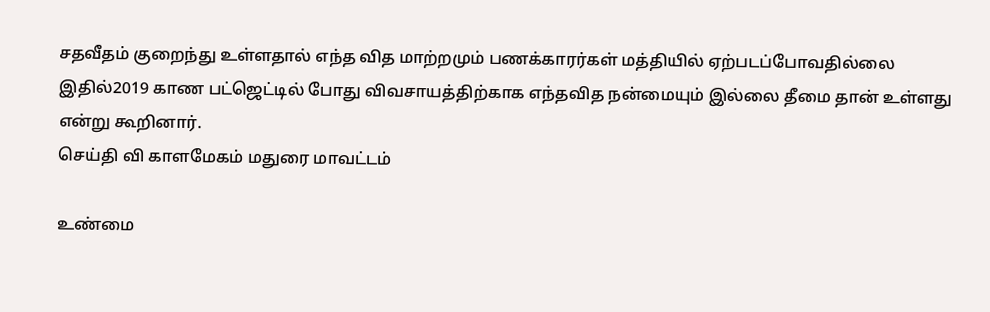சதவீதம் குறைந்து உள்ளதால் எந்த வித மாற்றமும் பணக்காரர்கள் மத்தியில் ஏற்படப்போவதில்லை இதில்2019 காண பட்ஜெட்டில் போது விவசாயத்திற்காக எந்தவித நன்மையும் இல்லை தீமை தான் உள்ளது என்று கூறினார்.
செய்தி வி காளமேகம் மதுரை மாவட்டம்

உண்மை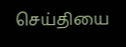செய்தியை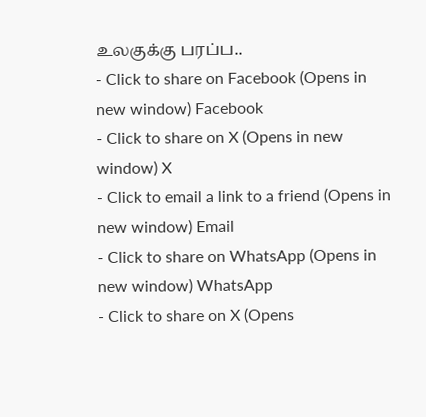உலகுக்கு பரப்ப..
- Click to share on Facebook (Opens in new window) Facebook
- Click to share on X (Opens in new window) X
- Click to email a link to a friend (Opens in new window) Email
- Click to share on WhatsApp (Opens in new window) WhatsApp
- Click to share on X (Opens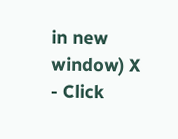in new window) X
- Click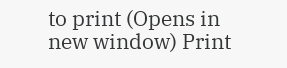to print (Opens in new window) Print